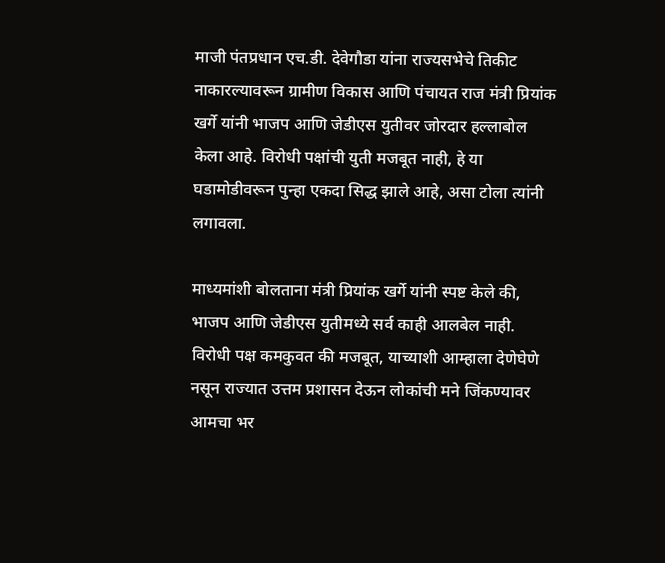माजी पंतप्रधान एच.डी. देवेगौडा यांना राज्यसभेचे तिकीट नाकारल्यावरून ग्रामीण विकास आणि पंचायत राज मंत्री प्रियांक खर्गे यांनी भाजप आणि जेडीएस युतीवर जोरदार हल्लाबोल केला आहे. विरोधी पक्षांची युती मजबूत नाही, हे या घडामोडीवरून पुन्हा एकदा सिद्ध झाले आहे, असा टोला त्यांनी लगावला.

माध्यमांशी बोलताना मंत्री प्रियांक खर्गे यांनी स्पष्ट केले की, भाजप आणि जेडीएस युतीमध्ये सर्व काही आलबेल नाही. विरोधी पक्ष कमकुवत की मजबूत, याच्याशी आम्हाला देणेघेणे नसून राज्यात उत्तम प्रशासन देऊन लोकांची मने जिंकण्यावर आमचा भर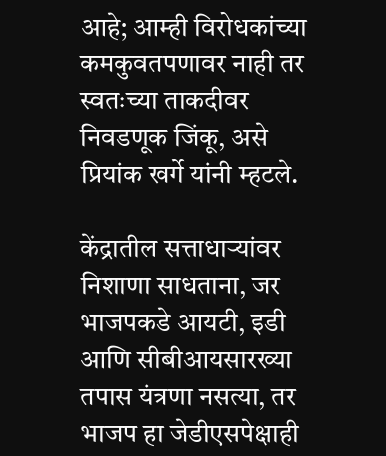आहे; आम्ही विरोधकांच्या कमकुवतपणावर नाही तर स्वतःच्या ताकदीवर निवडणूक जिंकू, असे प्रियांक खर्गे यांनी म्हटले.

केंद्रातील सत्ताधाऱ्यांवर निशाणा साधताना, जर भाजपकडे आयटी, इडी आणि सीबीआयसारख्या तपास यंत्रणा नसत्या, तर भाजप हा जेडीएसपेक्षाही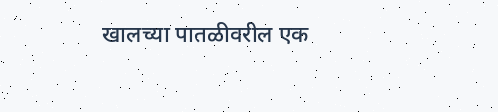खालच्या पातळीवरील एक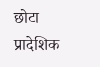छोटा प्रादेशिक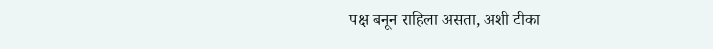पक्ष बनून राहिला असता, अशी टीका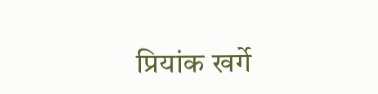प्रियांक खर्गे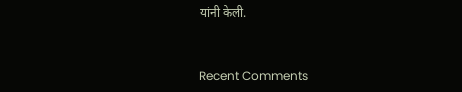यांनी केली.


Recent Comments